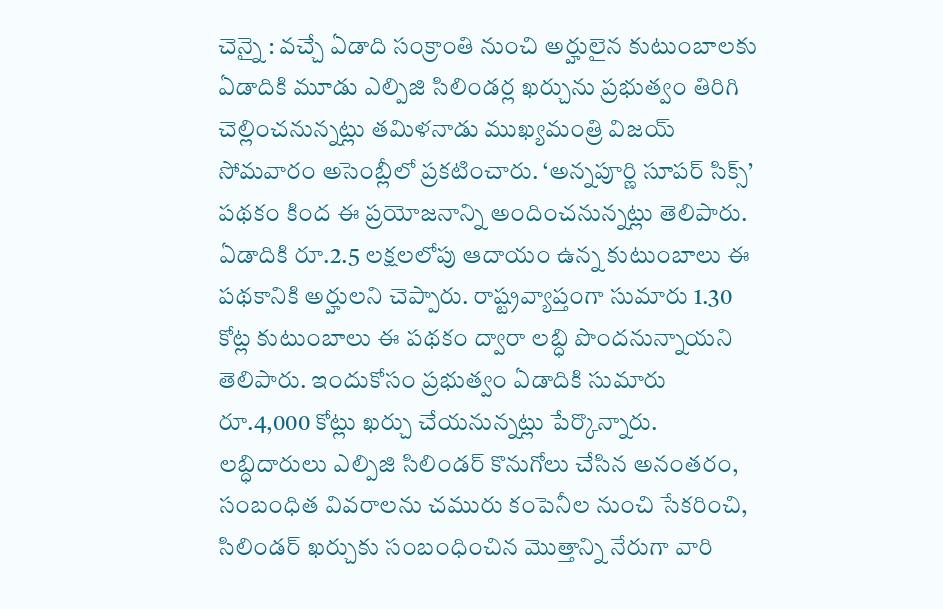చెన్నై : వచ్చే ఏడాది సంక్రాంతి నుంచి అర్హులైన కుటుంబాలకు ఏడాదికి మూడు ఎల్పిజి సిలిండర్ల ఖర్చును ప్రభుత్వం తిరిగి చెల్లించనున్నట్లు తమిళనాడు ముఖ్యమంత్రి విజయ్ సోమవారం అసెంబ్లీలో ప్రకటించారు. ‘అన్నపూర్ణి సూపర్ సిక్స్’ పథకం కింద ఈ ప్రయోజనాన్ని అందించనున్నట్లు తెలిపారు. ఏడాదికి రూ.2.5 లక్షలలోపు ఆదాయం ఉన్న కుటుంబాలు ఈ పథకానికి అర్హులని చెప్పారు. రాష్ట్రవ్యాప్తంగా సుమారు 1.30 కోట్ల కుటుంబాలు ఈ పథకం ద్వారా లబ్ధి పొందనున్నాయని తెలిపారు. ఇందుకోసం ప్రభుత్వం ఏడాదికి సుమారు రూ.4,000 కోట్లు ఖర్చు చేయనున్నట్లు పేర్కొన్నారు. లబ్ధిదారులు ఎల్పిజి సిలిండర్ కొనుగోలు చేసిన అనంతరం, సంబంధిత వివరాలను చమురు కంపెనీల నుంచి సేకరించి, సిలిండర్ ఖర్చుకు సంబంధించిన మొత్తాన్ని నేరుగా వారి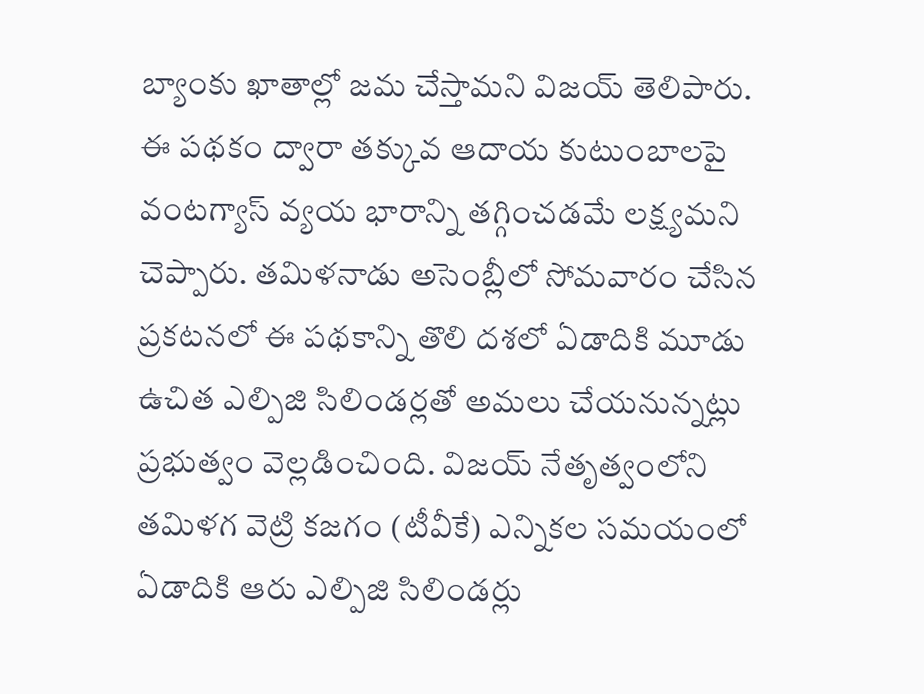బ్యాంకు ఖాతాల్లో జమ చేస్తామని విజయ్ తెలిపారు. ఈ పథకం ద్వారా తక్కువ ఆదాయ కుటుంబాలపై వంటగ్యాస్ వ్యయ భారాన్ని తగ్గించడమే లక్ష్యమని చెప్పారు. తమిళనాడు అసెంబ్లీలో సోమవారం చేసిన ప్రకటనలో ఈ పథకాన్ని తొలి దశలో ఏడాదికి మూడు ఉచిత ఎల్పిజి సిలిండర్లతో అమలు చేయనున్నట్లు ప్రభుత్వం వెల్లడించింది. విజయ్ నేతృత్వంలోని తమిళగ వెట్రి కజగం (టీవీకే) ఎన్నికల సమయంలో ఏడాదికి ఆరు ఎల్పిజి సిలిండర్లు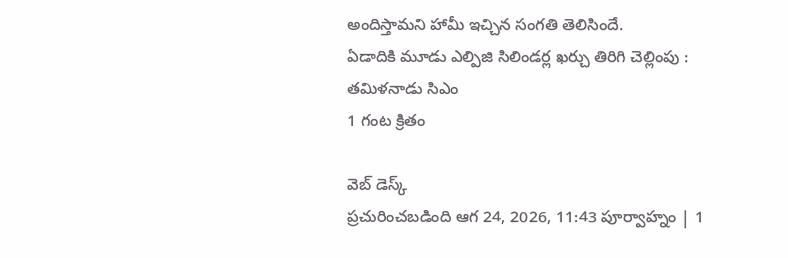అందిస్తామని హామీ ఇచ్చిన సంగతి తెలిసిందే.
ఏడాదికి మూడు ఎల్పిజి సిలిండర్ల ఖర్చు తిరిగి చెల్లింపు : తమిళనాడు సిఎం
1 గంట క్రితం

వెబ్ డెస్క్
ప్రచురించబడింది ఆగ 24, 2026, 11:43 పూర్వాహ్నం | 1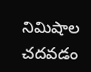నిమిషాల చదవడం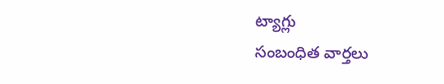ట్యాగ్లు
సంబంధిత వార్తలు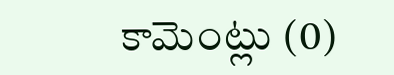కామెంట్లు (0)